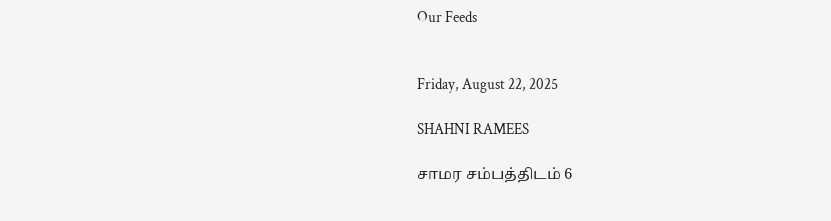Our Feeds


Friday, August 22, 2025

SHAHNI RAMEES

சாமர சம்பத்திடம் 6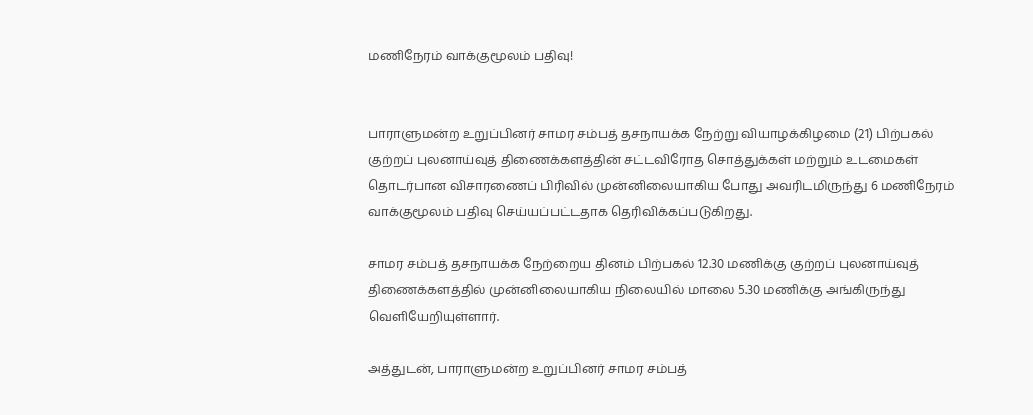மணிநேரம் வாக்குமூலம் பதிவு!


பாராளுமன்ற உறுப்பினர் சாமர சம்பத் தசநாயக்க நேற்று வியாழக்கிழமை (21) பிற்பகல்  குற்றப் புலனாய்வுத் திணைக்களத்தின் சட்டவிரோத சொத்துக்கள் மற்றும் உடமைகள் தொடர்பான விசாரணைப் பிரிவில் முன்னிலையாகிய போது அவரிடமிருந்து 6 மணிநேரம் வாக்குமூலம் பதிவு செய்யப்பட்டதாக தெரிவிக்கப்படுகிறது.

சாமர சம்பத் தசநாயக்க நேற்றைய தினம் பிற்பகல் 12.30 மணிக்கு குற்றப் புலனாய்வுத் திணைக்களத்தில் முன்னிலையாகிய நிலையில் மாலை 5.30 மணிக்கு அங்கிருந்து வெளியேறியுள்ளார்.

அத்துடன், பாராளுமன்ற உறுப்பினர் சாமர சம்பத்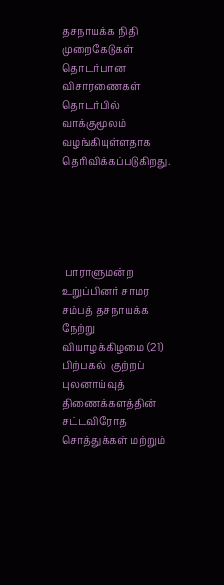தசநாயக்க நிதி முறைகேடுகள் தொடர்பான விசாரணைகள் தொடர்பில் வாக்குமூலம் வழங்கியுள்ளதாக தெரிவிக்கப்படுகிறது.





 பாராளுமன்ற உறுப்பினர் சாமர சம்பத் தசநாயக்க நேற்று வியாழக்கிழமை (21) பிற்பகல்  குற்றப் புலனாய்வுத் திணைக்களத்தின் சட்டவிரோத சொத்துக்கள் மற்றும்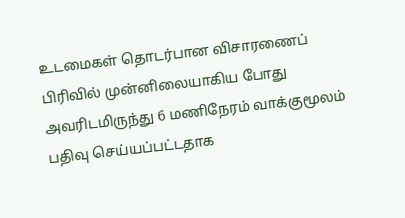உடமைகள் தொடர்பான விசாரணைப் பிரிவில் முன்னிலையாகிய போது அவரிடமிருந்து 6 மணிநேரம் வாக்குமூலம் பதிவு செய்யப்பட்டதாக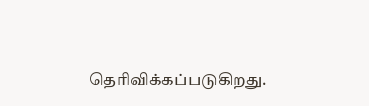தெரிவிக்கப்படுகிறது.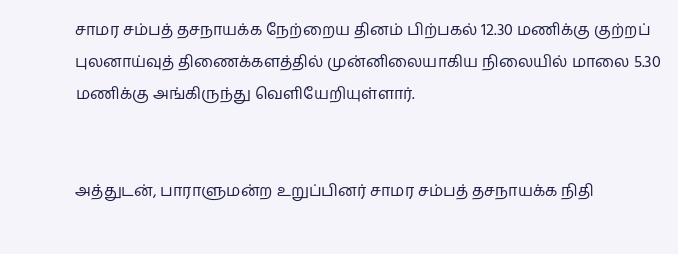சாமர சம்பத் தசநாயக்க நேற்றைய தினம் பிற்பகல் 12.30 மணிக்கு குற்றப் புலனாய்வுத் திணைக்களத்தில் முன்னிலையாகிய நிலையில் மாலை 5.30 மணிக்கு அங்கிருந்து வெளியேறியுள்ளார்.


அத்துடன், பாராளுமன்ற உறுப்பினர் சாமர சம்பத் தசநாயக்க நிதி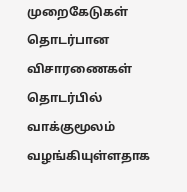முறைகேடுகள் தொடர்பான விசாரணைகள் தொடர்பில் வாக்குமூலம் வழங்கியுள்ளதாக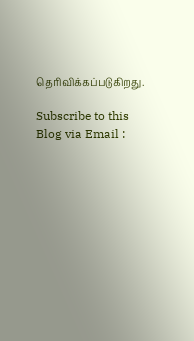தெரிவிக்கப்படுகிறது.

Subscribe to this Blog via Email :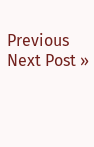Previous
Next Post »